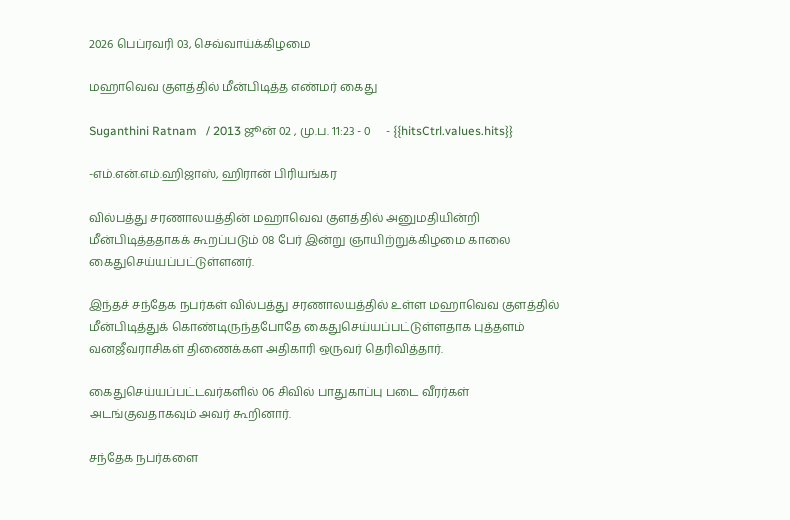2026 பெப்ரவரி 03, செவ்வாய்க்கிழமை

மஹாவெவ குளத்தில் மீன்பிடித்த எண்மர் கைது

Suganthini Ratnam   / 2013 ஜூன் 02 , மு.ப. 11:23 - 0     - {{hitsCtrl.values.hits}}

-எம்.என்.எம்.ஹிஜாஸ், ஹிரான் பிரியங்கர

வில்பத்து சரணாலயத்தின் மஹாவெவ குளத்தில் அனுமதியின்றி மீன்பிடித்ததாகக் கூறப்படும் 08 பேர் இன்று ஞாயிற்றுக்கிழமை காலை கைதுசெய்யப்பட்டுள்ளனர்.

இந்தச் சந்தேக நபர்கள் வில்பத்து சரணாலயத்தில் உள்ள மஹாவெவ குளத்தில் மீன்பிடித்துக் கொண்டிருந்தபோதே கைதுசெய்யப்பட்டுள்ளதாக புத்தளம் வனஜீவராசிகள் திணைக்கள அதிகாரி ஒருவர் தெரிவித்தார்.

கைதுசெய்யப்பட்டவர்களில் 06 சிவில் பாதுகாப்பு படை வீரர்கள் அடங்குவதாகவும் அவர் கூறினார்.

சந்தேக நபர்களை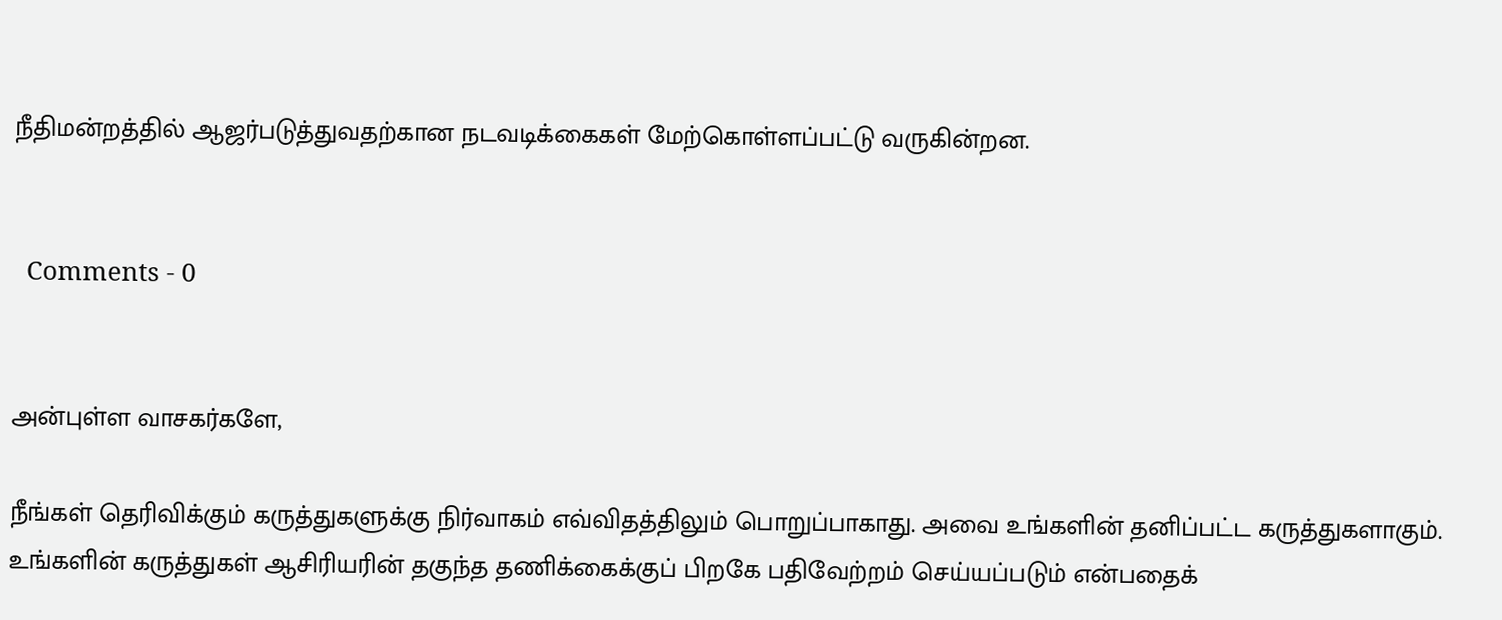நீதிமன்றத்தில் ஆஜர்படுத்துவதற்கான நடவடிக்கைகள் மேற்கொள்ளப்பட்டு வருகின்றன.


  Comments - 0


அன்புள்ள வாசகர்களே,

நீங்கள் தெரிவிக்கும் கருத்துகளுக்கு நிர்வாகம் எவ்விதத்திலும் பொறுப்பாகாது. அவை உங்களின் தனிப்பட்ட கருத்துகளாகும். உங்களின் கருத்துகள் ஆசிரியரின் தகுந்த தணிக்கைக்குப் பிறகே பதிவேற்றம் செய்யப்படும் என்பதைக்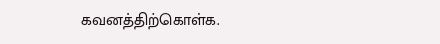கவனத்திற்கொள்க.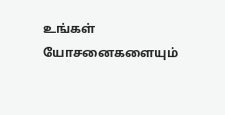உங்கள் யோசனைகளையும்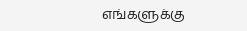எங்களுக்கு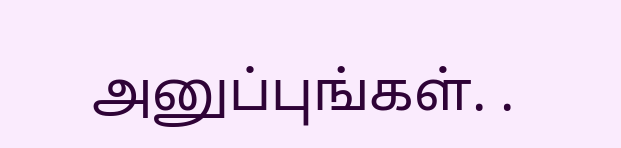அனுப்புங்கள். .